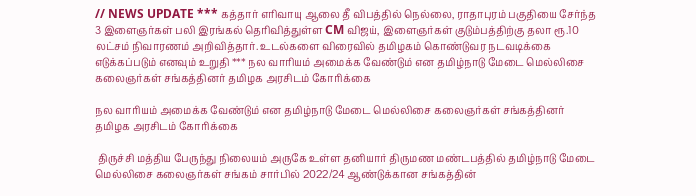// NEWS UPDATE *** கத்தார் எரிவாயு ஆலை தீ விபத்தில் நெல்லை, ராதாபுரம் பகுதியை சேர்ந்த 3 இளைஞர்கள் பலி இரங்கல் தெரிவித்துள்ள CM விஜய், இளைஞர்கள் குடும்பத்திற்கு தலா ரூ.10 லட்சம் நிவாரணம் அறிவித்தார். உடல்களை விரைவில் தமிழகம் கொண்டுவர நடவடிக்கை எடுக்கப்படும் எனவும் உறுதி *** நல வாரியம் அமைக்க வேண்டும் என தமிழ்நாடு மேடை மெல்லிசை கலைஞர்கள் சங்கத்தினர் தமிழக அரசிடம் கோரிக்கை

நல வாரியம் அமைக்க வேண்டும் என தமிழ்நாடு மேடை மெல்லிசை கலைஞர்கள் சங்கத்தினர் தமிழக அரசிடம் கோரிக்கை

 திருச்சி மத்திய பேருந்து நிலையம் அருகே உள்ள தனியார் திருமண மண்டபத்தில் தமிழ்நாடு மேடை மெல்லிசை கலைஞர்கள் சங்கம் சார்பில் 2022/24 ஆண்டுக்கான சங்கத்தின்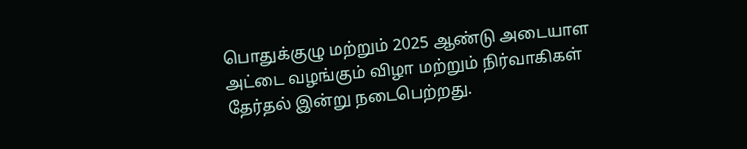பொதுக்குழு மற்றும் 2025 ஆண்டு அடையாள அட்டை வழங்கும் விழா மற்றும் நிர்வாகிகள் தேர்தல் இன்று நடைபெற்றது.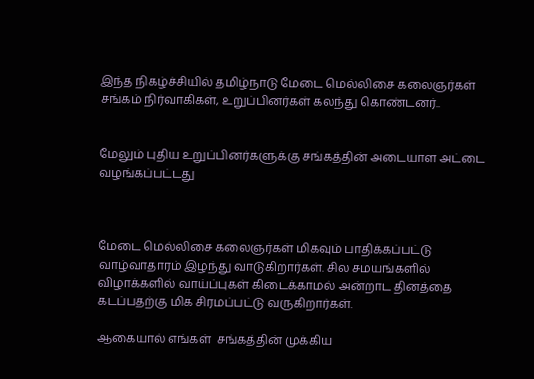இந்த நிகழ்ச்சியில் தமிழ்நாடு மேடை மெல்லிசை கலைஞர்கள் சங்கம் நிர்வாகிகள், உறுப்பினர்கள் கலந்து கொண்டனர்..


மேலும் புதிய உறுப்பினர்களுக்கு சங்கத்தின் அடையாள அட்டை வழங்கப்பட்டது



மேடை மெல்லிசை கலைஞர்கள் மிகவும் பாதிக்கப்பட்டு வாழ்வாதாரம் இழந்து வாடுகிறார்கள். சில சமயங்களில் விழாக்களில் வாய்ப்புகள் கிடைக்காமல் அன்றாட தினத்தை கடப்பதற்கு மிக சிரமப்பட்டு வருகிறார்கள்.

ஆகையால் எங்கள்  சங்கத்தின் முக்கிய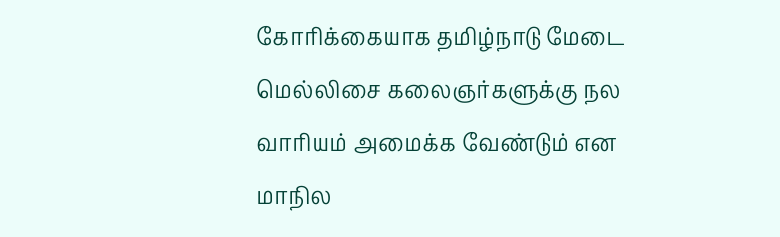கோரிக்கையாக தமிழ்நாடு மேடை மெல்லிசை கலைஞர்களுக்கு நல வாரியம் அமைக்க வேண்டும் என மாநில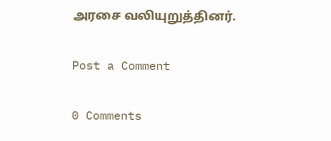அரசை வலியுறுத்தினர்.

Post a Comment

0 Comments